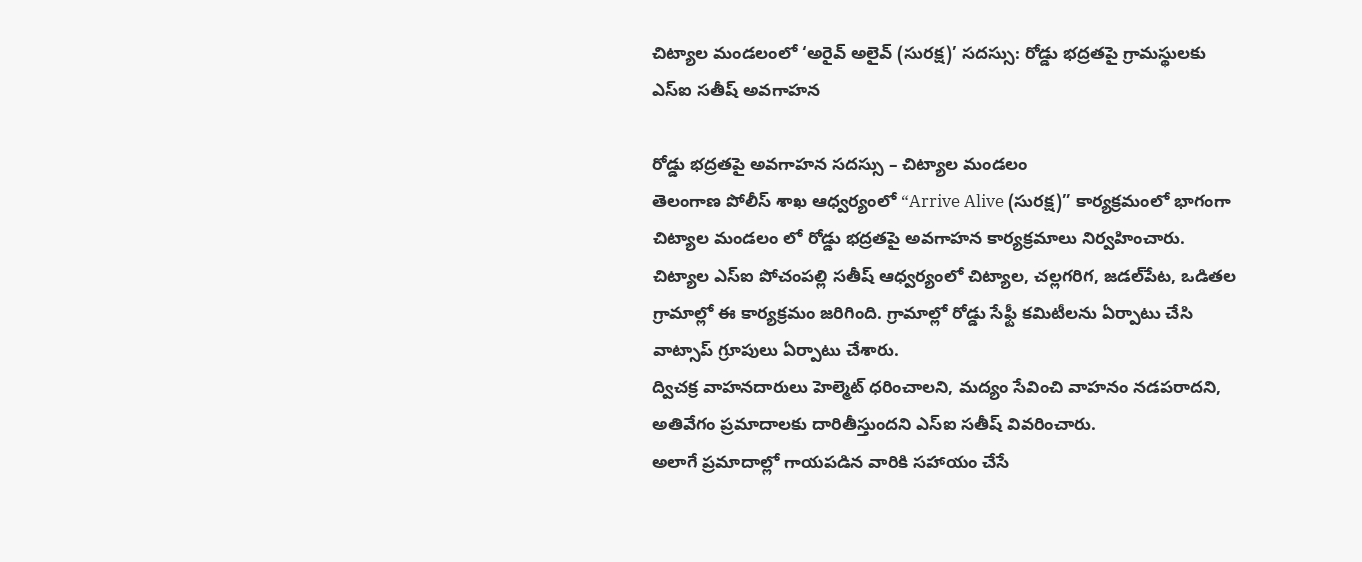చిట్యాల మండలంలో ‘అరైవ్ అలైవ్ (సురక్ష)’ సదస్సు: రోడ్డు భద్రతపై గ్రామస్థులకు ఎస్‌ఐ సతీష్ అవగాహన

రోడ్డు భద్రతపై అవగాహన సదస్సు – చిట్యాల మండలం
తెలంగాణ పోలీస్ శాఖ ఆధ్వర్యంలో “Arrive Alive (సురక్ష)” కార్యక్రమంలో భాగంగా చిట్యాల మండలం లో రోడ్డు భద్రతపై అవగాహన కార్యక్రమాలు నిర్వహించారు.
చిట్యాల ఎస్‌ఐ పోచంపల్లి సతీష్ ఆధ్వర్యంలో చిట్యాల, చల్లగరిగ, జడల్‌పేట, ఒడితల గ్రామాల్లో ఈ కార్యక్రమం జరిగింది. గ్రామాల్లో రోడ్డు సేఫ్టీ కమిటీలను ఏర్పాటు చేసి వాట్సాప్ గ్రూపులు ఏర్పాటు చేశారు.
ద్విచక్ర వాహనదారులు హెల్మెట్ ధరించాలని, మద్యం సేవించి వాహనం నడపరాదని, అతివేగం ప్రమాదాలకు దారితీస్తుందని ఎస్‌ఐ సతీష్ వివరించారు.
అలాగే ప్రమాదాల్లో గాయపడిన వారికి సహాయం చేసే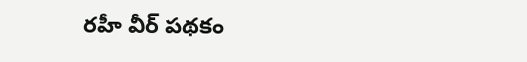రహీ వీర్ పథకం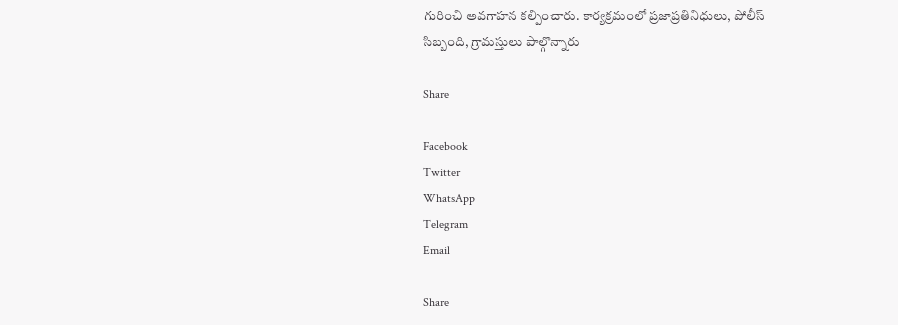గురించి అవగాహన కల్పించారు. కార్యక్రమంలో ప్రజాప్రతినిధులు, పోలీస్ సిబ్బంది, గ్రామస్తులు పాల్గొన్నారు

Share

Facebook
Twitter
WhatsApp
Telegram
Email

Share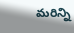మరిన్ని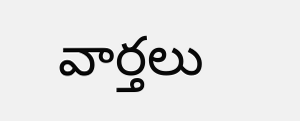వార్తలు